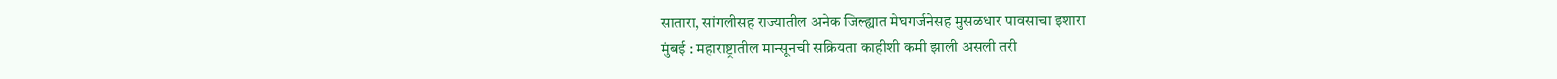सातारा, सांगलीसह राज्यातील अनेक जिल्ह्यात मेघगर्जनेसह मुसळधार पावसाचा इशारा
मुंबई : महाराष्ट्रातील मान्सूनची सक्रियता काहीशी कमी झाली असली तरी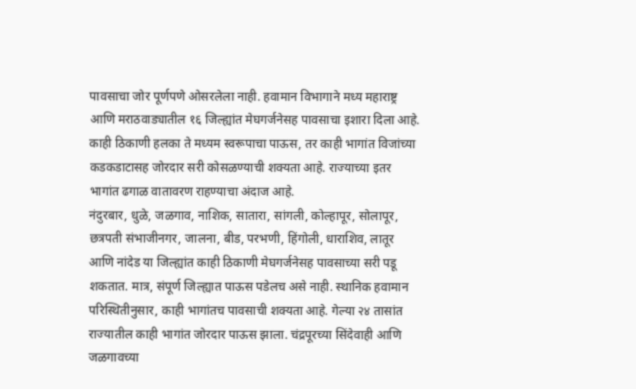पावसाचा जोर पूर्णपणे ओसरलेला नाही. हवामान विभागाने मध्य महाराष्ट्र आणि मराठवाड्यातील १६ जिल्ह्यांत मेघगर्जनेसह पावसाचा इशारा दिला आहे. काही ठिकाणी हलका ते मध्यम स्वरूपाचा पाऊस, तर काही भागांत विजांच्या कडकडाटासह जोरदार सरी कोसळण्याची शक्यता आहे. राज्याच्या इतर भागांत ढगाळ वातावरण राहण्याचा अंदाज आहे.
नंदुरबार, धुळे, जळगाव, नाशिक, सातारा, सांगली, कोल्हापूर, सोलापूर, छत्रपती संभाजीनगर, जालना, बीड, परभणी, हिंगोली, धाराशिव, लातूर आणि नांदेड या जिल्ह्यांत काही ठिकाणी मेघगर्जनेसह पावसाच्या सरी पडू शकतात. मात्र, संपूर्ण जिल्ह्यात पाऊस पडेलच असे नाही. स्थानिक हवामान परिस्थितीनुसार, काही भागांतच पावसाची शक्यता आहे. गेल्या २४ तासांत राज्यातील काही भागांत जोरदार पाऊस झाला. चंद्रपूरच्या सिंदेवाही आणि जळगावच्या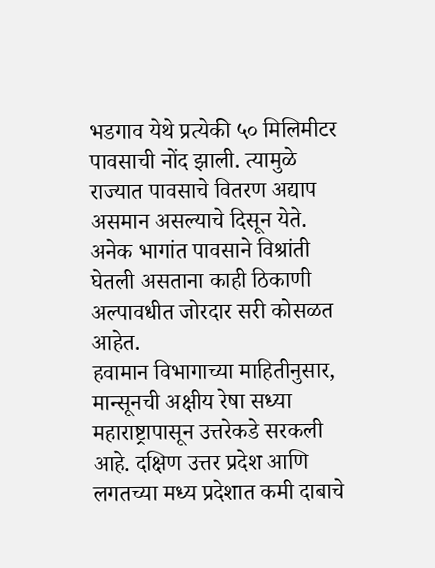भडगाव येथे प्रत्येकी ५० मिलिमीटर पावसाची नोंद झाली. त्यामुळे राज्यात पावसाचे वितरण अद्याप असमान असल्याचे दिसून येते. अनेक भागांत पावसाने विश्रांती घेतली असताना काही ठिकाणी अल्पावधीत जोरदार सरी कोसळत आहेत.
हवामान विभागाच्या माहितीनुसार, मान्सूनची अक्षीय रेषा सध्या महाराष्ट्रापासून उत्तरेकडे सरकली आहे. दक्षिण उत्तर प्रदेश आणि लगतच्या मध्य प्रदेशात कमी दाबाचे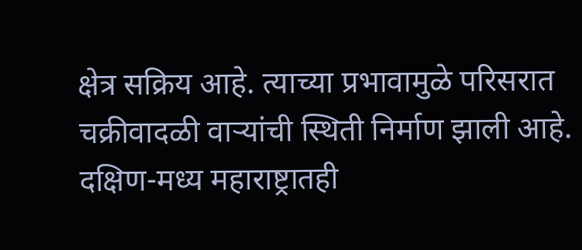क्षेत्र सक्रिय आहे. त्याच्या प्रभावामुळे परिसरात चक्रीवादळी वाऱ्यांची स्थिती निर्माण झाली आहे. दक्षिण-मध्य महाराष्ट्रातही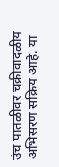उंच पातळीवर चक्रीवादळीय अभिसरण सक्रिय आहे. या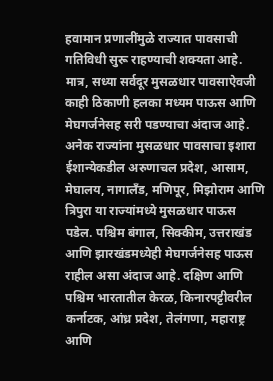हवामान प्रणालींमुळे राज्यात पावसाची गतिविधी सुरू राहण्याची शक्यता आहे. मात्र, सध्या सर्वदूर मुसळधार पावसाऐवजी काही ठिकाणी हलका मध्यम पाऊस आणि मेघगर्जनेसह सरी पडण्याचा अंदाज आहे.
अनेक राज्यांना मुसळधार पावसाचा इशारा
ईशान्येकडील अरुणाचल प्रदेश, आसाम, मेघालय, नागालँड, मणिपूर, मिझोराम आणि त्रिपुरा या राज्यांमध्ये मुसळधार पाऊस पडेल. पश्चिम बंगाल, सिक्कीम, उत्तराखंड आणि झारखंडमध्येही मेघगर्जनेसह पाऊस राहील असा अंदाज आहे. दक्षिण आणि पश्चिम भारतातील केरळ, किनारपट्टीवरील कर्नाटक, आंध्र प्रदेश, तेलंगणा, महाराष्ट्र आणि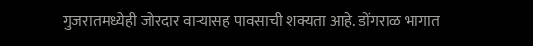गुजरातमध्येही जोरदार वाऱ्यासह पावसाची शक्यता आहे. डोंगराळ भागात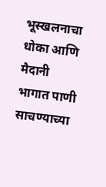भूस्खलनाचा धोका आणि मैदानी भागात पाणी साचण्याच्या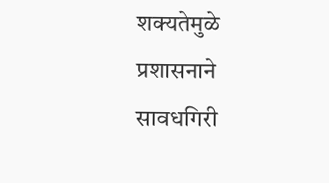शक्यतेमुळे प्रशासनाने सावधगिरी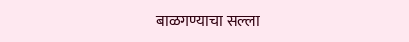बाळगण्याचा सल्ला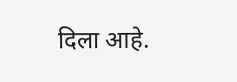दिला आहे.